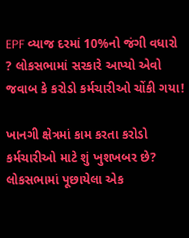EPF વ્યાજ દરમાં 10%નો જંગી વધારો ? લોકસભામાં સરકારે આપ્યો એવો જવાબ કે કરોડો કર્મચારીઓ ચોંકી ગયા!

ખાનગી ક્ષેત્રમાં કામ કરતા કરોડો કર્મચારીઓ માટે શું ખુશખબર છે? લોકસભામાં પૂછાયેલા એક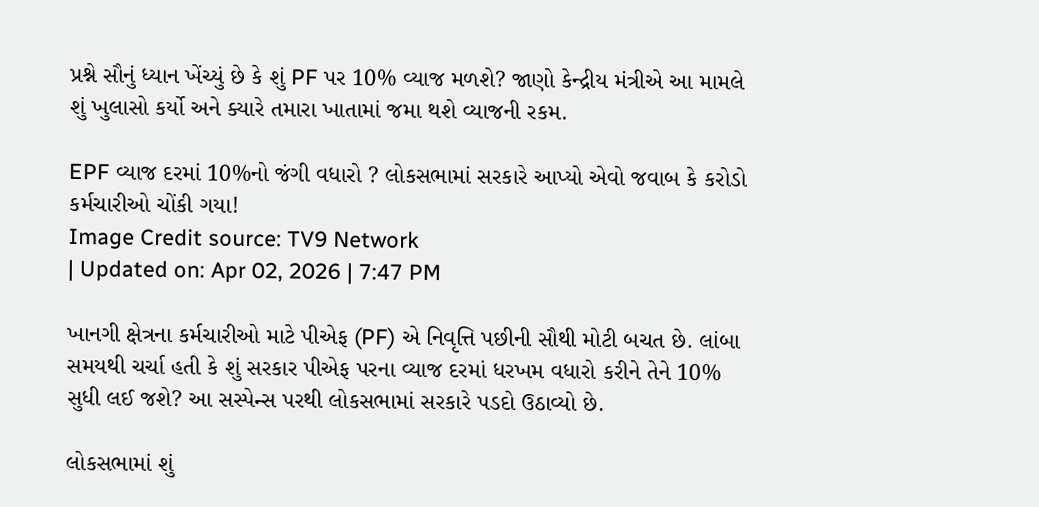પ્રશ્ને સૌનું ધ્યાન ખેંચ્યું છે કે શું PF પર 10% વ્યાજ મળશે? જાણો કેન્દ્રીય મંત્રીએ આ મામલે શું ખુલાસો કર્યો અને ક્યારે તમારા ખાતામાં જમા થશે વ્યાજની રકમ.

EPF વ્યાજ દરમાં 10%નો જંગી વધારો ? લોકસભામાં સરકારે આપ્યો એવો જવાબ કે કરોડો કર્મચારીઓ ચોંકી ગયા!
Image Credit source: TV9 Network
| Updated on: Apr 02, 2026 | 7:47 PM

ખાનગી ક્ષેત્રના કર્મચારીઓ માટે પીએફ (PF) એ નિવૃત્તિ પછીની સૌથી મોટી બચત છે. લાંબા સમયથી ચર્ચા હતી કે શું સરકાર પીએફ પરના વ્યાજ દરમાં ધરખમ વધારો કરીને તેને 10% સુધી લઈ જશે? આ સસ્પેન્સ પરથી લોકસભામાં સરકારે પડદો ઉઠાવ્યો છે.

લોકસભામાં શું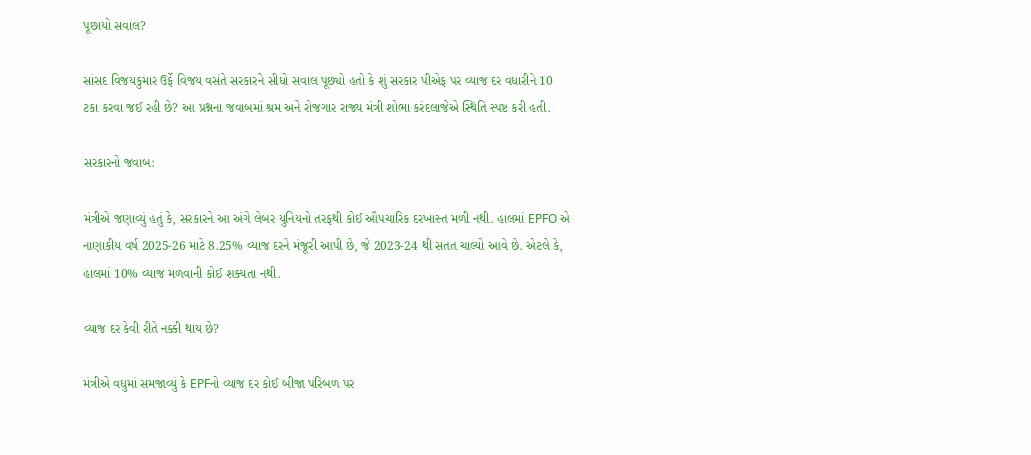પૂછાયો સવાલ?

સાંસદ વિજયકુમાર ઉર્ફે વિજય વસંતે સરકારને સીધો સવાલ પૂછ્યો હતો કે શું સરકાર પીએફ પર વ્યાજ દર વધારીને 10 ટકા કરવા જઈ રહી છે? આ પ્રશ્નના જવાબમાં શ્રમ અને રોજગાર રાજ્ય મંત્રી શોભા કરંદલાજેએ સ્થિતિ સ્પષ્ટ કરી હતી.

સરકારનો જવાબ:

મંત્રીએ જણાવ્યું હતું કે, સરકારને આ અંગે લેબર યુનિયનો તરફથી કોઈ ઔપચારિક દરખાસ્ત મળી નથી. હાલમાં EPFO એ નાણાકીય વર્ષ 2025-26 માટે 8.25% વ્યાજ દરને મંજૂરી આપી છે, જે 2023-24 થી સતત ચાલ્યો આવે છે. એટલે કે, હાલમાં 10% વ્યાજ મળવાની કોઈ શક્યતા નથી.

વ્યાજ દર કેવી રીતે નક્કી થાય છે?

મંત્રીએ વધુમાં સમજાવ્યું કે EPFનો વ્યાજ દર કોઈ બીજા પરિબળ પર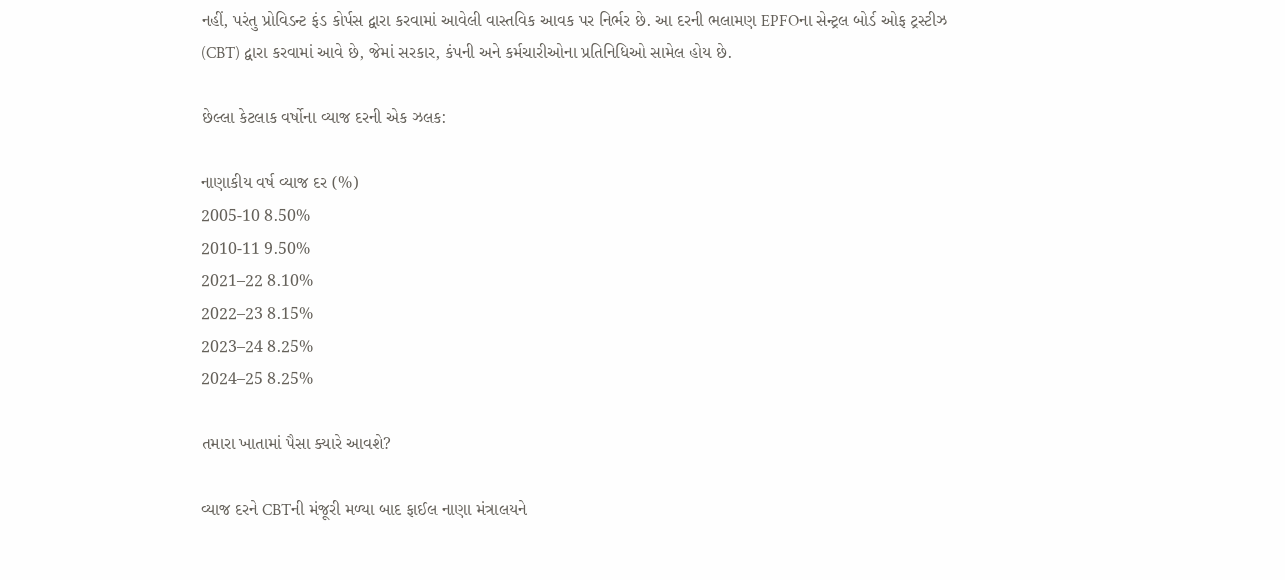નહીં, પરંતુ પ્રોવિડન્ટ ફંડ કોર્પસ દ્વારા કરવામાં આવેલી વાસ્તવિક આવક પર નિર્ભર છે. આ દરની ભલામણ EPFOના સેન્ટ્રલ બોર્ડ ઓફ ટ્રસ્ટીઝ (CBT) દ્વારા કરવામાં આવે છે, જેમાં સરકાર, કંપની અને કર્મચારીઓના પ્રતિનિધિઓ સામેલ હોય છે.

છેલ્લા કેટલાક વર્ષોના વ્યાજ દરની એક ઝલક:

નાણાકીય વર્ષ વ્યાજ દર (%)
2005-10 8.50%
2010-11 9.50%
2021–22 8.10%
2022–23 8.15%
2023–24 8.25%
2024–25 8.25%

તમારા ખાતામાં પૈસા ક્યારે આવશે?

વ્યાજ દરને CBTની મંજૂરી મળ્યા બાદ ફાઈલ નાણા મંત્રાલયને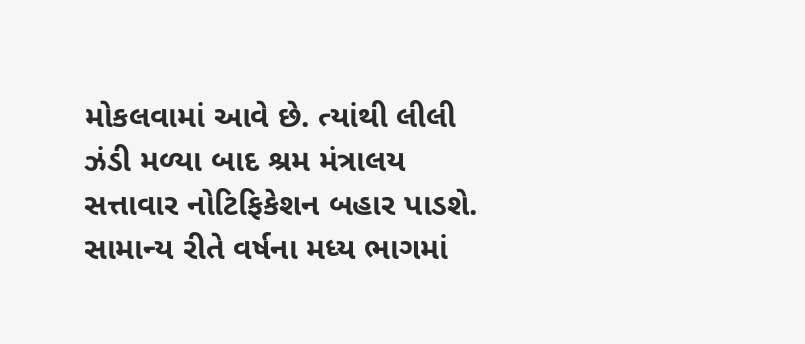મોકલવામાં આવે છે. ત્યાંથી લીલી ઝંડી મળ્યા બાદ શ્રમ મંત્રાલય સત્તાવાર નોટિફિકેશન બહાર પાડશે. સામાન્ય રીતે વર્ષના મધ્ય ભાગમાં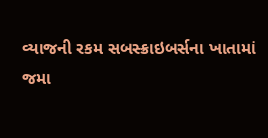વ્યાજની રકમ સબસ્ક્રાઇબર્સના ખાતામાં જમા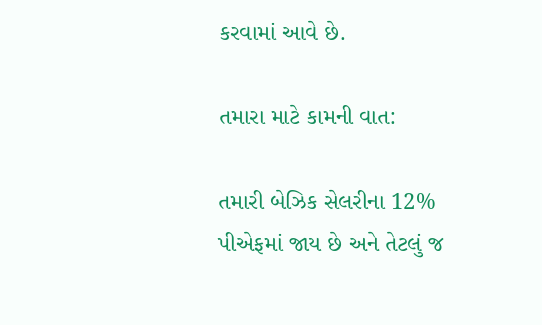કરવામાં આવે છે.

તમારા માટે કામની વાત:

તમારી બેઝિક સેલરીના 12% પીએફમાં જાય છે અને તેટલું જ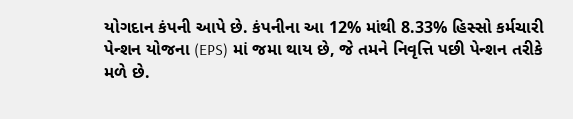યોગદાન કંપની આપે છે. કંપનીના આ 12% માંથી 8.33% હિસ્સો કર્મચારી પેન્શન યોજના (EPS) માં જમા થાય છે, જે તમને નિવૃત્તિ પછી પેન્શન તરીકે મળે છે.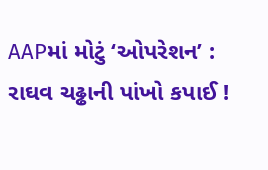AAPમાં મોટું ‘ઓપરેશન’ : રાઘવ ચઢ્ઢાની પાંખો કપાઈ !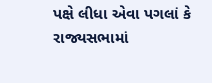પક્ષે લીધા એવા પગલાં કે રાજ્યસભામાં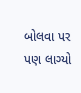બોલવા પર પણ લાગ્યો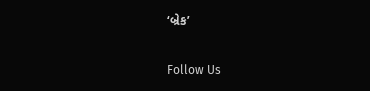‘બ્રેક’

Follow Us